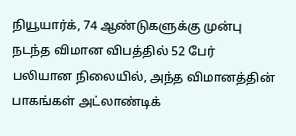நியூயார்க், 74 ஆண்டுகளுக்கு முன்பு நடந்த விமான விபத்தில் 52 பேர் பலியான நிலையில், அந்த விமானத்தின் பாகங்கள் அட்லாண்டிக்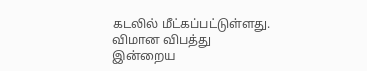கடலில் மீட்கப்பட்டுள்ளது.
விமான விபத்து
இன்றைய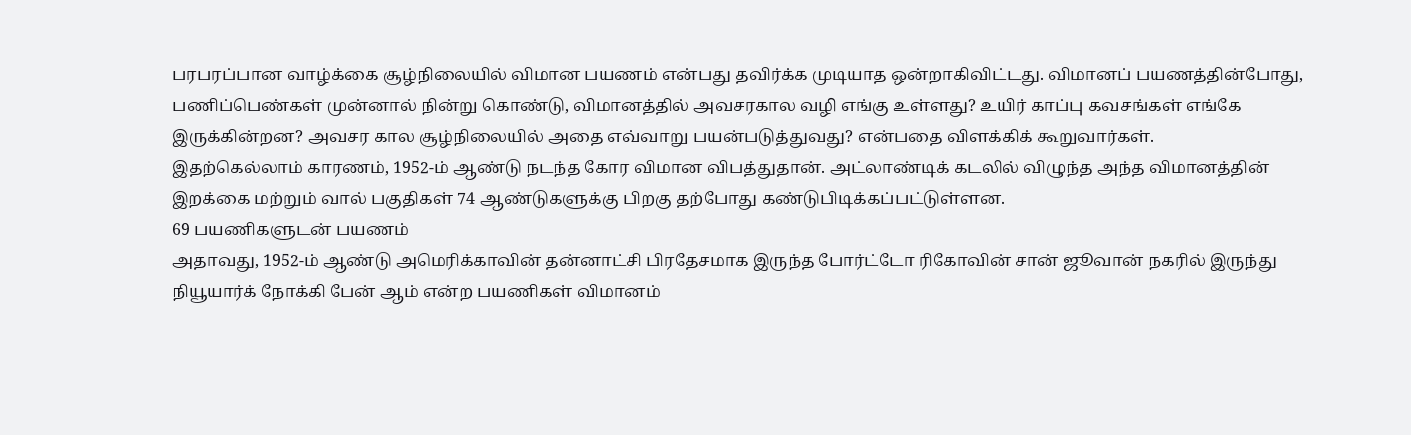பரபரப்பான வாழ்க்கை சூழ்நிலையில் விமான பயணம் என்பது தவிர்க்க முடியாத ஒன்றாகிவிட்டது. விமானப் பயணத்தின்போது, பணிப்பெண்கள் முன்னால் நின்று கொண்டு, விமானத்தில் அவசரகால வழி எங்கு உள்ளது? உயிர் காப்பு கவசங்கள் எங்கே இருக்கின்றன? அவசர கால சூழ்நிலையில் அதை எவ்வாறு பயன்படுத்துவது? என்பதை விளக்கிக் கூறுவார்கள்.
இதற்கெல்லாம் காரணம், 1952-ம் ஆண்டு நடந்த கோர விமான விபத்துதான். அட்லாண்டிக் கடலில் விழுந்த அந்த விமானத்தின் இறக்கை மற்றும் வால் பகுதிகள் 74 ஆண்டுகளுக்கு பிறகு தற்போது கண்டுபிடிக்கப்பட்டுள்ளன.
69 பயணிகளுடன் பயணம்
அதாவது, 1952-ம் ஆண்டு அமெரிக்காவின் தன்னாட்சி பிரதேசமாக இருந்த போர்ட்டோ ரிகோவின் சான் ஜூவான் நகரில் இருந்து நியூயார்க் நோக்கி பேன் ஆம் என்ற பயணிகள் விமானம்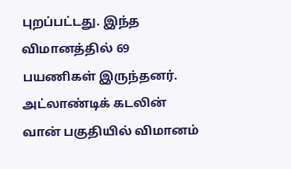புறப்பட்டது. இந்த விமானத்தில் 69 பயணிகள் இருந்தனர். அட்லாண்டிக் கடலின் வான் பகுதியில் விமானம்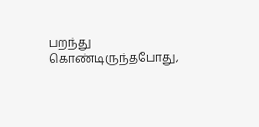பறந்து கொண்டிருந்தபோது,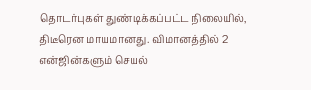தொடர்புகள் துண்டிக்கப்பட்ட நிலையில், திடீரென மாயமானது. விமானத்தில் 2 என்ஜின்களும் செயல்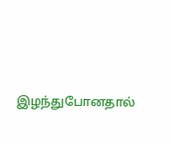இழந்துபோனதால்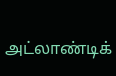அட்லாண்டிக்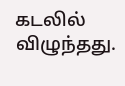கடலில் விழுந்தது.